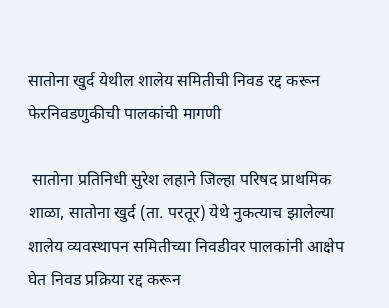सातोना खुर्द येथील शालेय समितीची निवड रद्द करून फेरनिवडणुकीची पालकांची मागणी

 सातोना प्रतिनिधी सुरेश लहाने जिल्हा परिषद प्राथमिक शाळा, सातोना खुर्द (ता. परतूर) येथे नुकत्याच झालेल्या शालेय व्यवस्थापन समितीच्या निवडीवर पालकांनी आक्षेप घेत निवड प्रक्रिया रद्द करून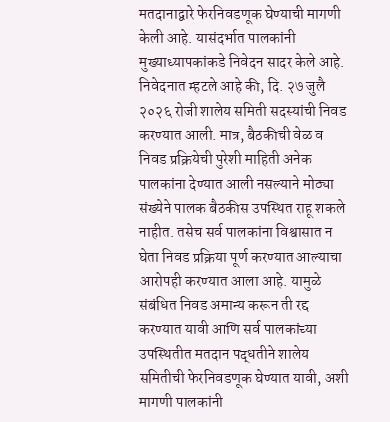मतदानाद्वारे फेरनिवडणूक घेण्याची मागणी केली आहे. यासंदर्भात पालकांनी मुख्याध्यापकांकडे निवेदन सादर केले आहे. निवेदनात म्हटले आहे की, दि. २७ जुलै २०२६ रोजी शालेय समिती सदस्यांची निवड करण्यात आली. मात्र, बैठकीची वेळ व निवड प्रक्रियेची पुरेशी माहिती अनेक पालकांना देण्यात आली नसल्याने मोठ्या संख्येने पालक बैठकीस उपस्थित राहू शकले नाहीत. तसेच सर्व पालकांना विश्वासात न घेता निवड प्रक्रिया पूर्ण करण्यात आल्याचा आरोपही करण्यात आला आहे. यामुळे संबंधित निवड अमान्य करून ती रद्द करण्यात यावी आणि सर्व पालकांच्या उपस्थितीत मतदान पद्धतीने शालेय समितीची फेरनिवडणूक घेण्यात यावी, अशी मागणी पालकांनी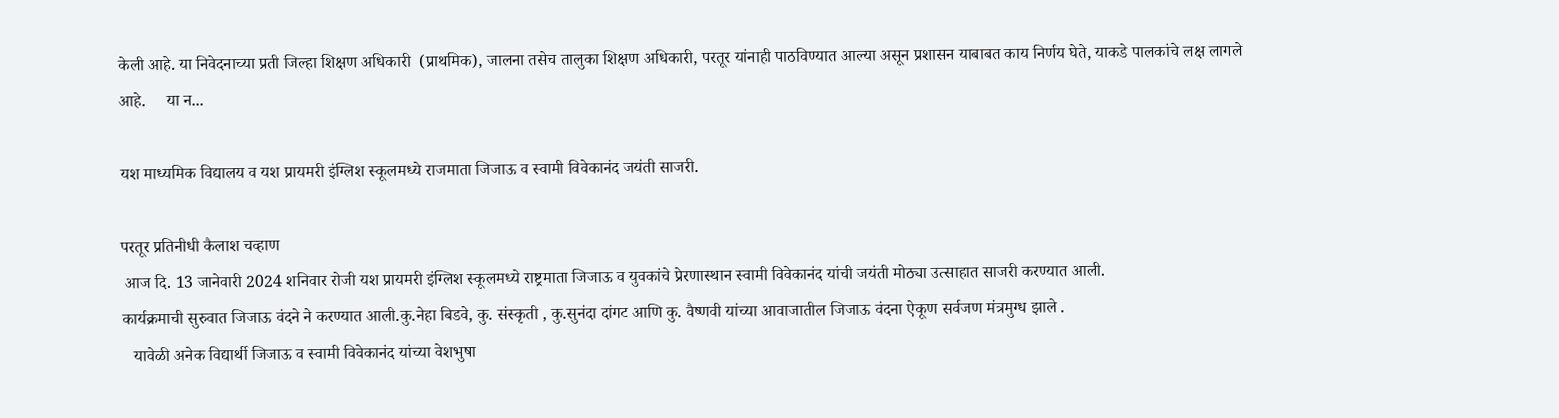केली आहे. या निवेदनाच्या प्रती जिल्हा शिक्षण अधिकारी  (प्राथमिक), जालना तसेच तालुका शिक्षण अधिकारी, परतूर यांनाही पाठविण्यात आल्या असून प्रशासन याबाबत काय निर्णय घेते, याकडे पालकांचे लक्ष लागले आहे.     या न...

यश माध्यमिक विद्यालय व यश प्रायमरी इंग्लिश स्कूलमध्ये राजमाता जिजाऊ व स्वामी विवेकानंद जयंती साजरी.

परतूर प्रतिनीधी कैलाश चव्हाण
 आज दि. 13 जानेवारी 2024 शनिवार रोजी यश प्रायमरी इंग्लिश स्कूलमध्ये राष्ट्रमाता जिजाऊ व युवकांचे प्रेरणास्थान स्वामी विवेकानंद यांची जयंती मोठ्या उत्साहात साजरी करण्यात आली.
कार्यक्रमाची सुरुवात जिजाऊ वंदने ने करण्यात आली.कु.नेहा बिडवे, कु. संस्कृती , कु.सुनंदा दांगट आणि कु. वैष्णवी यांच्या आवाजातील जिजाऊ वंदना ऐकूण सर्वजण मंत्रमुग्ध झाले .
   यावेळी अनेक विद्यार्थी जिजाऊ व स्वामी विवेकानंद यांच्या वेशभुषा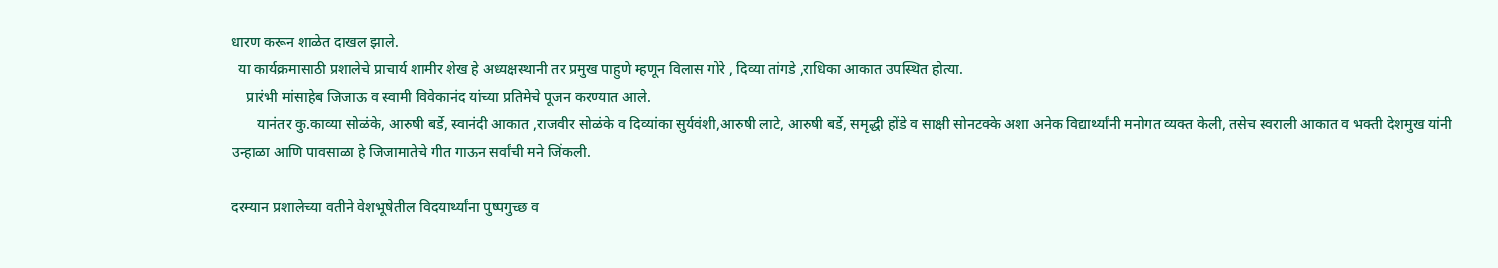धारण करून शाळेत दाखल झाले.
  या कार्यक्रमासाठी प्रशालेचे प्राचार्य शामीर शेख हे अध्यक्षस्थानी तर प्रमुख पाहुणे म्हणून विलास गोरे , दिव्या तांगडे ,राधिका आकात उपस्थित होत्या.
    प्रारंभी मांसाहेब जिजाऊ व स्वामी विवेकानंद यांच्या प्रतिमेचे पूजन करण्यात आले.
       यानंतर कु.काव्या सोळंके, आरुषी बर्डे, स्वानंदी आकात ,राजवीर सोळंके व दिव्यांका सुर्यवंशी,आरुषी लाटे, आरुषी बर्डे, समृद्धी होंडे व साक्षी सोनटक्के अशा अनेक विद्यार्थ्यांनी मनोगत व्यक्त केली, तसेच स्वराली आकात व भक्ती देशमुख यांनी उन्हाळा आणि पावसाळा हे जिजामातेचे गीत गाऊन सर्वांची मने जिंकली.

दरम्यान प्रशालेच्या वतीने वेशभूषेतील विदयार्थ्यांना पुष्पगुच्छ व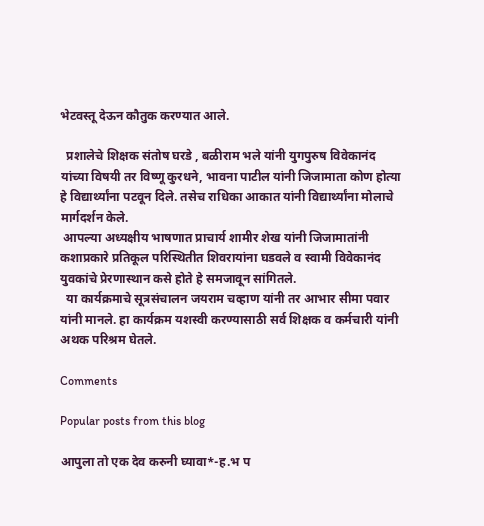भेटवस्तू देऊन कौतुक करण्यात आले.

  प्रशालेचे शिक्षक संतोष घरडे , बळीराम भले यांनी युगपुरुष विवेकानंद यांच्या विषयी तर विष्णू कुरधने, भावना पाटील यांनी जिजामाता कोण होत्या हे विद्यार्थ्यांना पटवून दिले. तसेच राधिका आकात यांनी विद्यार्थ्यांना मोलाचे मार्गदर्शन केले.
 आपल्या अध्यक्षीय भाषणात प्राचार्य शामीर शेख यांनी जिजामातांनी कशाप्रकारे प्रतिकूल परिस्थितीत शिवरायांना घडवले व स्वामी विवेकानंद युवकांचे प्रेरणास्थान कसे होते हे समजावून सांगितले.
  या कार्यक्रमाचे सूत्रसंचालन जयराम चव्हाण यांनी तर आभार सीमा पवार यांनी मानले. हा कार्यक्रम यशस्वी करण्यासाठी सर्व शिक्षक व कर्मचारी यांनी अथक परिश्रम घेतले.

Comments

Popular posts from this blog

आपुला तो एक देव करुनी घ्यावा*-ह.भ प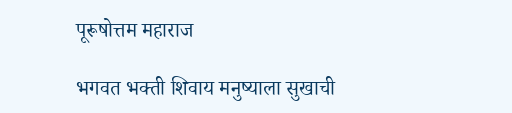पूरूषोत्तम महाराज

भगवत भक्ती शिवाय मनुष्याला सुखाची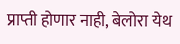प्राप्ती होणार नाही, बेलोरा येथ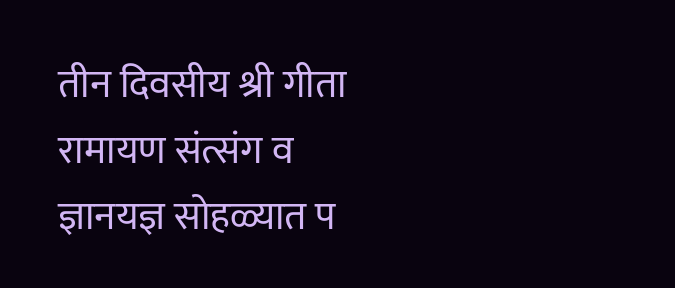तीन दिवसीय श्री गीता रामायण संत्संग व ज्ञानयज्ञ सोहळ्यात प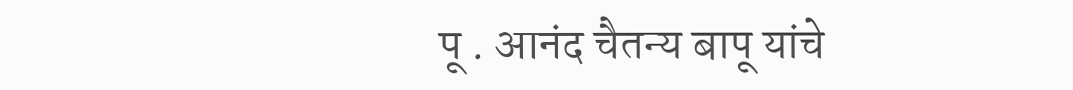पू . आनंद चैतन्य बापू यांचे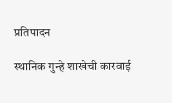प्रतिपादन

स्थानिक गुन्हे शाखेची कारवाई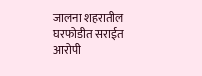जालना शहरातील घरफोडीत सराईत आरोपी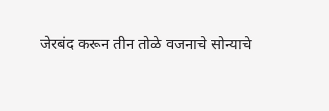जेरबंद करून तीन तोळे वजनाचे सोन्याचे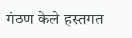गंठण केले हस्तगत